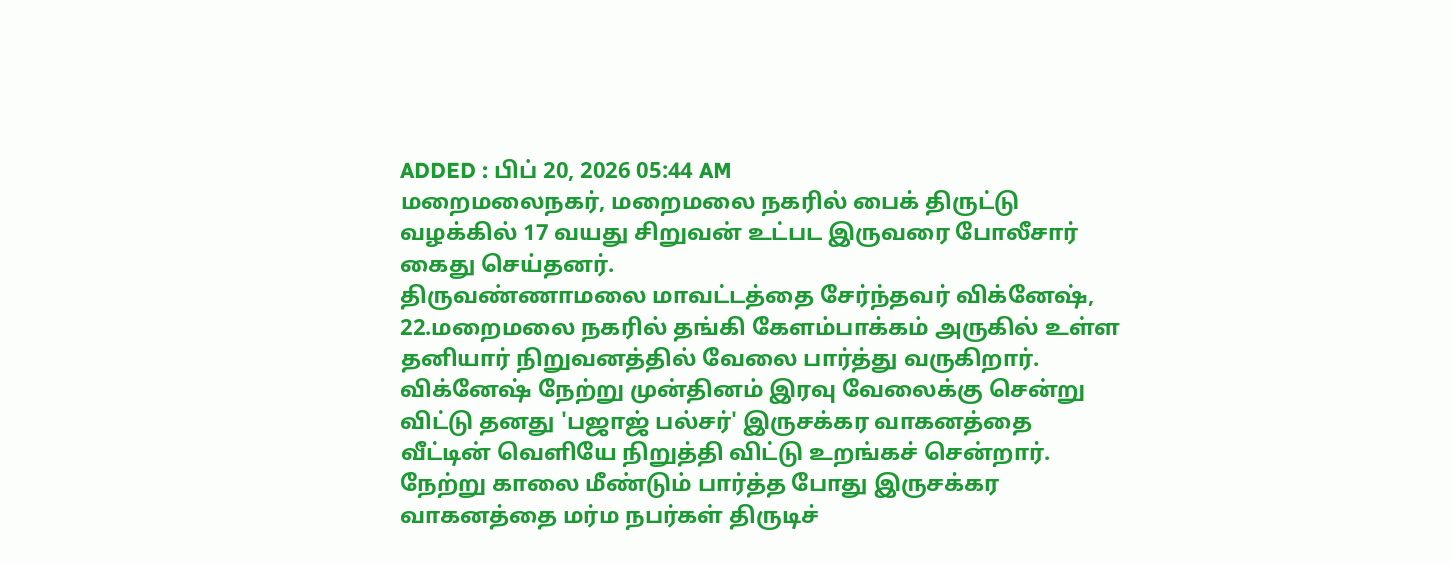ADDED : பிப் 20, 2026 05:44 AM
மறைமலைநகர், மறைமலை நகரில் பைக் திருட்டு வழக்கில் 17 வயது சிறுவன் உட்பட இருவரை போலீசார் கைது செய்தனர்.
திருவண்ணாமலை மாவட்டத்தை சேர்ந்தவர் விக்னேஷ், 22.மறைமலை நகரில் தங்கி கேளம்பாக்கம் அருகில் உள்ள தனியார் நிறுவனத்தில் வேலை பார்த்து வருகிறார்.
விக்னேஷ் நேற்று முன்தினம் இரவு வேலைக்கு சென்று விட்டு தனது 'பஜாஜ் பல்சர்' இருசக்கர வாகனத்தை வீட்டின் வெளியே நிறுத்தி விட்டு உறங்கச் சென்றார். நேற்று காலை மீண்டும் பார்த்த போது இருசக்கர வாகனத்தை மர்ம நபர்கள் திருடிச்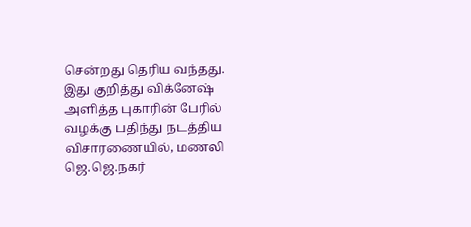சென்றது தெரிய வந்தது.
இது குறித்து விக்னேஷ் அளித்த புகாரின் பேரில் வழக்கு பதிந்து நடத்திய விசாரணையில், மணலி ஜெ.ஜெ.நகர்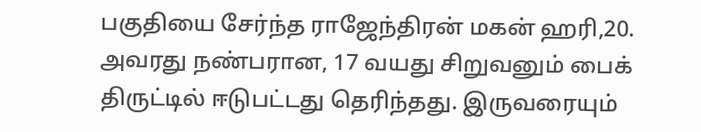பகுதியை சேர்ந்த ராஜேந்திரன் மகன் ஹரி,20. அவரது நண்பரான, 17 வயது சிறுவனும் பைக் திருட்டில் ஈடுபட்டது தெரிந்தது. இருவரையும்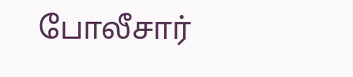போலீசார்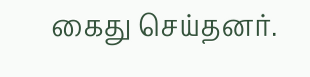கைது செய்தனர்.